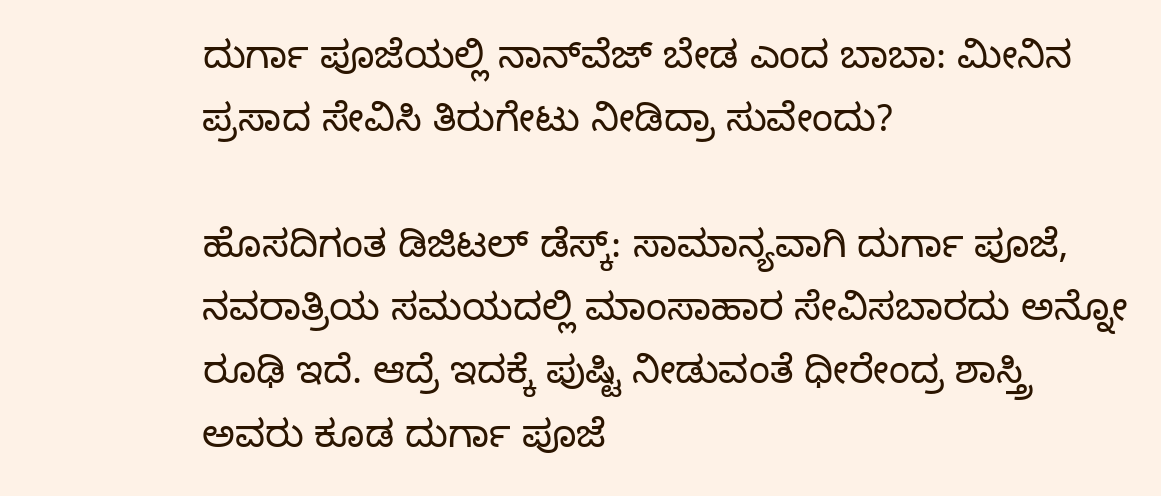ದುರ್ಗಾ ಪೂಜೆಯಲ್ಲಿ ನಾನ್‌ವೆಜ್ ಬೇಡ ಎಂದ ಬಾಬಾ: ಮೀನಿನ ಪ್ರಸಾದ ಸೇವಿಸಿ ತಿರುಗೇಟು ನೀಡಿದ್ರಾ ಸುವೇಂದು?

ಹೊಸದಿಗಂತ ಡಿಜಿಟಲ್ ಡೆಸ್ಕ್: ಸಾಮಾನ್ಯವಾಗಿ ದುರ್ಗಾ ಪೂಜೆ, ನವರಾತ್ರಿಯ ಸಮಯದಲ್ಲಿ ಮಾಂಸಾಹಾರ ಸೇವಿಸಬಾರದು ಅನ್ನೋ ರೂಢಿ ಇದೆ. ಆದ್ರೆ ಇದಕ್ಕೆ ಪುಷ್ಟಿ ನೀಡುವಂತೆ ಧೀರೇಂದ್ರ ಶಾಸ್ತ್ರಿ ಅವರು ಕೂಡ ದುರ್ಗಾ ಪೂಜೆ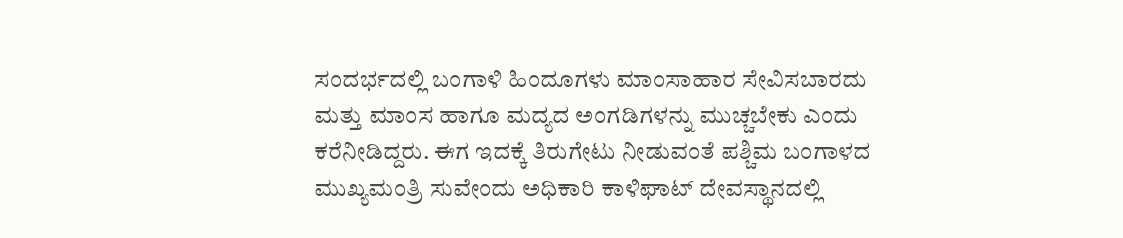ಸಂದರ್ಭದಲ್ಲಿ ಬಂಗಾಳಿ ಹಿಂದೂಗಳು ಮಾಂಸಾಹಾರ ಸೇವಿಸಬಾರದು ಮತ್ತು ಮಾಂಸ ಹಾಗೂ ಮದ್ಯದ ಅಂಗಡಿಗಳನ್ನು ಮುಚ್ಚಬೇಕು ಎಂದು ಕರೆನೀಡಿದ್ದರು. ಈಗ ಇದಕ್ಕೆ ತಿರುಗೇಟು ನೀಡುವಂತೆ ಪಶ್ಚಿಮ ಬಂಗಾಳದ ಮುಖ್ಯಮಂತ್ರಿ ಸುವೇಂದು ಅಧಿಕಾರಿ ಕಾಳಿಘಾಟ್ ದೇವಸ್ಥಾನದಲ್ಲಿ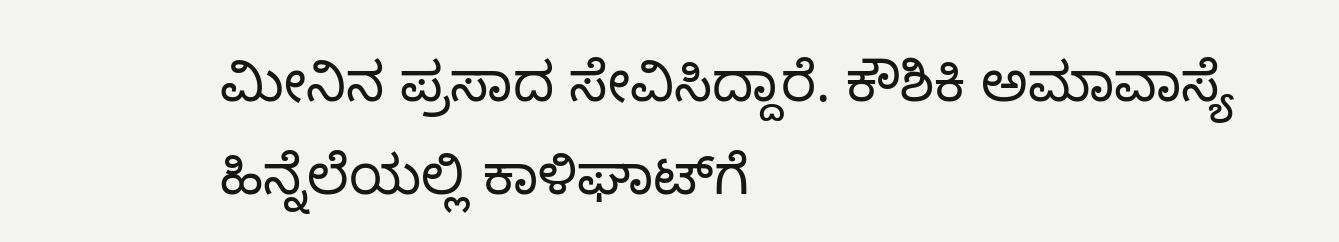ಮೀನಿನ ಪ್ರಸಾದ ಸೇವಿಸಿದ್ದಾರೆ. ಕೌಶಿಕಿ ಅಮಾವಾಸ್ಯೆ ಹಿನ್ನೆಲೆಯಲ್ಲಿ ಕಾಳಿಘಾಟ್‌ಗೆ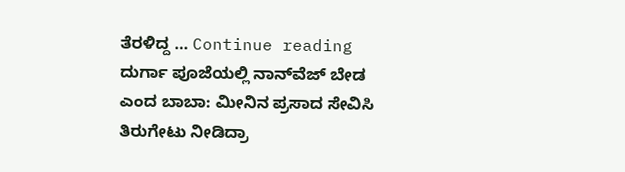ತೆರಳಿದ್ದ … Continue reading ದುರ್ಗಾ ಪೂಜೆಯಲ್ಲಿ ನಾನ್‌ವೆಜ್ ಬೇಡ ಎಂದ ಬಾಬಾ: ಮೀನಿನ ಪ್ರಸಾದ ಸೇವಿಸಿ ತಿರುಗೇಟು ನೀಡಿದ್ರಾ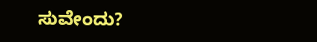ಸುವೇಂದು?